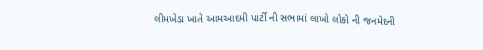લીમખેડા ખાતે આમઆદમી પાર્ટી ની સભામાં લાખો લોકો ની જનમેદની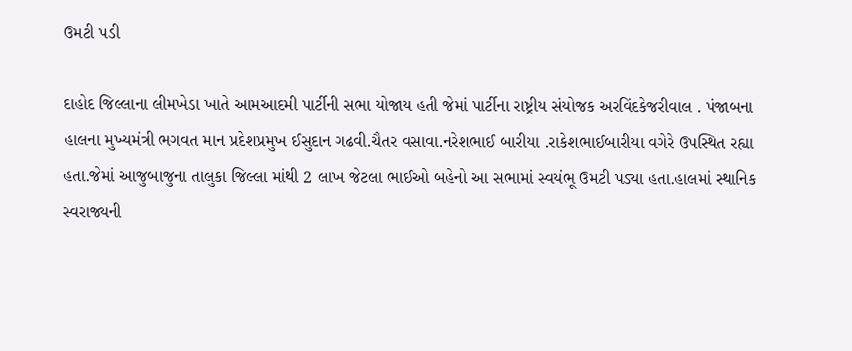ઉમટી પડી

દાહોદ જિલ્લાના લીમખેડા ખાતે આમઆદમી પાર્ટીની સભા યોજાય હતી જેમાં પાર્ટીના રાષ્ટ્રીય સંયોજક અરવિંદકેજરીવાલ . પંજાબના હાલના મુખ્યમંત્રી ભગવત માન પ્રદેશપ્રમુખ ઈસુદાન ગઢવી.ચૈતર વસાવા.નરેશભાઈ બારીયા .રાકેશભાઈબારીયા વગેરે ઉપસ્થિત રહ્યા હતા.જેમાં આજુબાજુના તાલુકા જિલ્લા માંથી 2 લાખ જેટલા ભાઈઓ બહેનો આ સભામાં સ્વયંભૂ ઉમટી પડ્યા હતા.હાલમાં સ્થાનિક સ્વરાજ્યની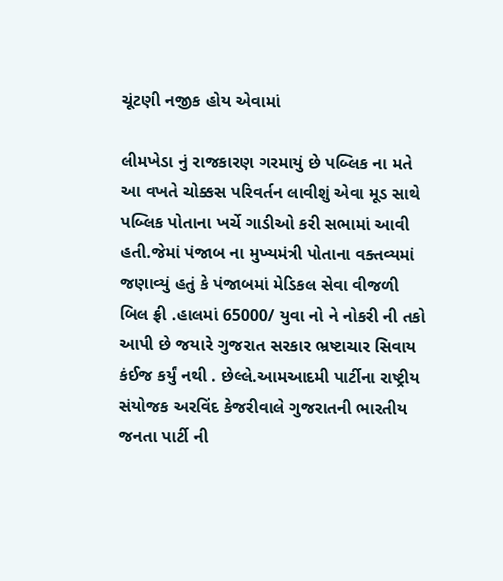ચૂંટણી નજીક હોય એવામાં

લીમખેડા નું રાજકારણ ગરમાયું છે પબ્લિક ના મતે આ વખતે ચોક્કસ પરિવર્તન લાવીશું એવા મૂડ સાથે પબ્લિક પોતાના ખર્ચે ગાડીઓ કરી સભામાં આવી હતી.જેમાં પંજાબ ના મુખ્યમંત્રી પોતાના વક્તવ્યમાં જણાવ્યું હતું કે પંજાબમાં મેડિકલ સેવા વીજળી બિલ ફ્રી .હાલમાં 65000/ યુવા નો ને નોકરી ની તકો આપી છે જયારે ગુજરાત સરકાર ભ્રષ્ટાચાર સિવાય કંઈજ કર્યું નથી . છેલ્લે.આમઆદમી પાર્ટીના રાષ્ટ્રીય સંયોજક અરવિંદ કેજરીવાલે ગુજરાતની ભારતીય જનતા પાર્ટી ની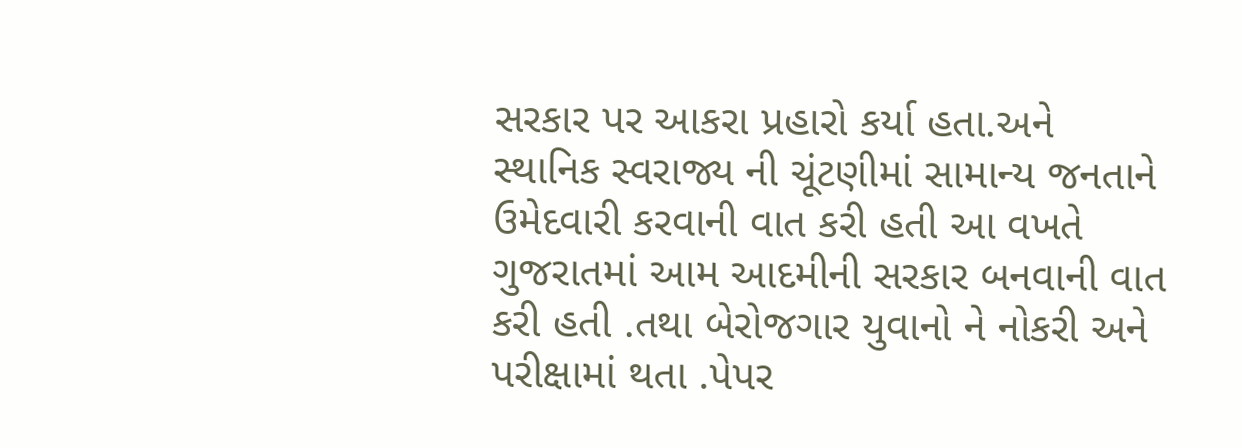સરકાર પર આકરા પ્રહારો કર્યા હતા.અને સ્થાનિક સ્વરાજ્ય ની ચૂંટણીમાં સામાન્ય જનતાને ઉમેદવારી કરવાની વાત કરી હતી આ વખતે ગુજરાતમાં આમ આદમીની સરકાર બનવાની વાત કરી હતી .તથા બેરોજગાર યુવાનો ને નોકરી અને પરીક્ષામાં થતા .પેપર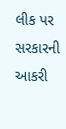લીક પર સરકારની આકરી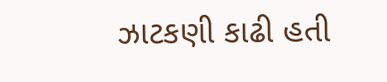ઝાટકણી કાઢી હતી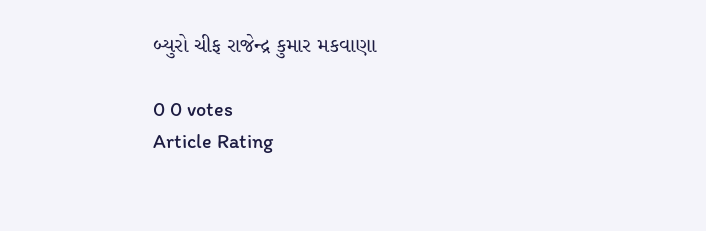બ્યુરો ચીફ રાજેન્દ્ર કુમાર મકવાણા

0 0 votes
Article Rating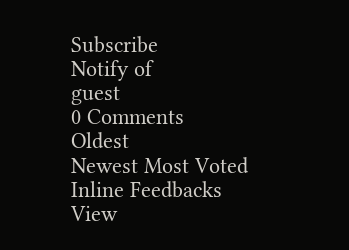Subscribe
Notify of
guest
0 Comments
Oldest
Newest Most Voted
Inline Feedbacks
View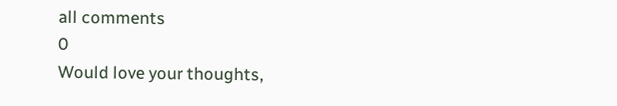all comments
0
Would love your thoughts,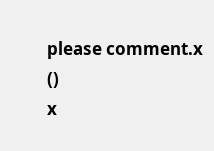please comment.x
()
x